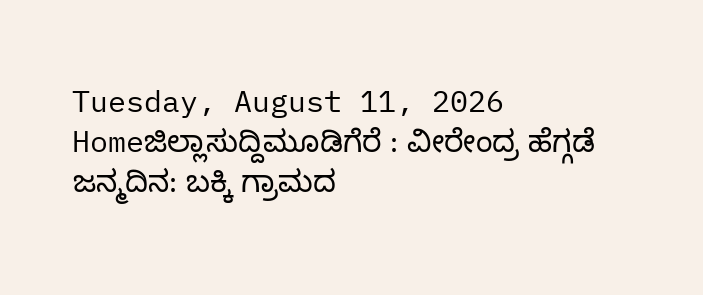Tuesday, August 11, 2026
Homeಜಿಲ್ಲಾಸುದ್ದಿಮೂಡಿಗೆರೆ : ವೀರೇಂದ್ರ ಹೆಗ್ಗಡೆ ಜನ್ಮದಿನ: ಬಕ್ಕಿ ಗ್ರಾಮದ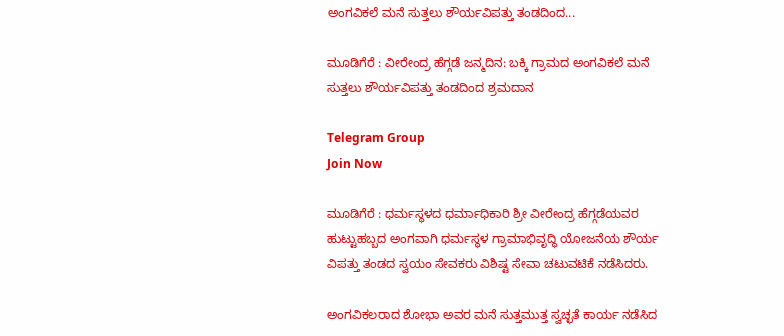ಅಂಗವಿಕಲೆ ಮನೆ ಸುತ್ತಲು ಶೌರ್ಯವಿಪತ್ತು ತಂಡದಿಂದ...

ಮೂಡಿಗೆರೆ : ವೀರೇಂದ್ರ ಹೆಗ್ಗಡೆ ಜನ್ಮದಿನ: ಬಕ್ಕಿ ಗ್ರಾಮದ ಅಂಗವಿಕಲೆ ಮನೆ ಸುತ್ತಲು ಶೌರ್ಯವಿಪತ್ತು ತಂಡದಿಂದ ಶ್ರಮದಾನ

Telegram Group
Join Now

ಮೂಡಿಗೆರೆ : ಧರ್ಮಸ್ಥಳದ ಧರ್ಮಾಧಿಕಾರಿ ಶ್ರೀ ವೀರೇಂದ್ರ ಹೆಗ್ಗಡೆಯವರ ಹುಟ್ಟುಹಬ್ಬದ ಅಂಗವಾಗಿ ಧರ್ಮಸ್ಥಳ ಗ್ರಾಮಾಭಿವೃದ್ಧಿ ಯೋಜನೆಯ ಶೌರ್ಯ ವಿಪತ್ತು ತಂಡದ ಸ್ವಯಂ ಸೇವಕರು ವಿಶಿಷ್ಟ ಸೇವಾ ಚಟುವಟಿಕೆ ನಡೆಸಿದರು.

ಅಂಗವಿಕಲರಾದ ಶೋಭಾ ಅವರ ಮನೆ ಸುತ್ತಮುತ್ತ ಸ್ವಚ್ಛತೆ ಕಾರ್ಯ ನಡೆಸಿದ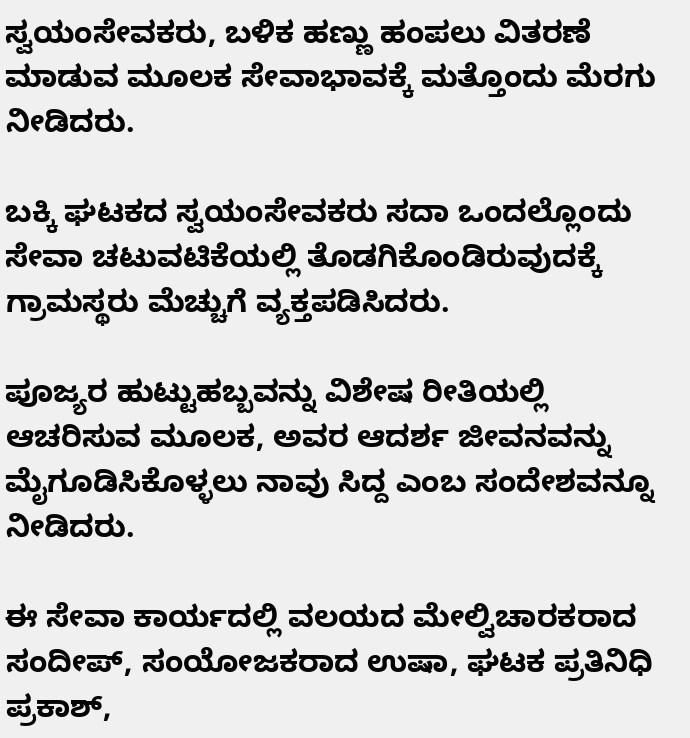ಸ್ವಯಂಸೇವಕರು, ಬಳಿಕ ಹಣ್ಣು ಹಂಪಲು ವಿತರಣೆ ಮಾಡುವ ಮೂಲಕ ಸೇವಾಭಾವಕ್ಕೆ ಮತ್ತೊಂದು ಮೆರಗು ನೀಡಿದರು.

ಬಕ್ಕಿ ಘಟಕದ ಸ್ವಯಂಸೇವಕರು ಸದಾ ಒಂದಲ್ಲೊಂದು ಸೇವಾ ಚಟುವಟಿಕೆಯಲ್ಲಿ ತೊಡಗಿಕೊಂಡಿರುವುದಕ್ಕೆ ಗ್ರಾಮಸ್ಥರು ಮೆಚ್ಚುಗೆ ವ್ಯಕ್ತಪಡಿಸಿದರು.

ಪೂಜ್ಯರ ಹುಟ್ಟುಹಬ್ಬವನ್ನು ವಿಶೇಷ ರೀತಿಯಲ್ಲಿ ಆಚರಿಸುವ ಮೂಲಕ, ಅವರ ಆದರ್ಶ ಜೀವನವನ್ನು ಮೈಗೂಡಿಸಿಕೊಳ್ಳಲು ನಾವು ಸಿದ್ದ ಎಂಬ ಸಂದೇಶವನ್ನೂ ನೀಡಿದರು.

ಈ ಸೇವಾ ಕಾರ್ಯದಲ್ಲಿ ವಲಯದ ಮೇಲ್ವಿಚಾರಕರಾದ ಸಂದೀಪ್, ಸಂಯೋಜಕರಾದ ಉಷಾ, ಘಟಕ ಪ್ರತಿನಿಧಿ ಪ್ರಕಾಶ್,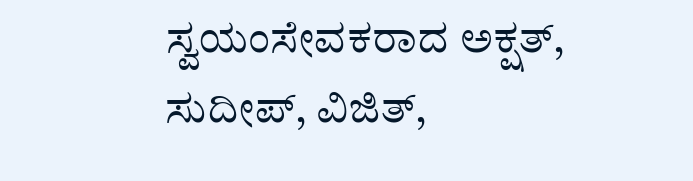ಸ್ವಯಂಸೇವಕರಾದ ಅಕ್ಷತ್, ಸುದೀಪ್, ವಿಜಿತ್,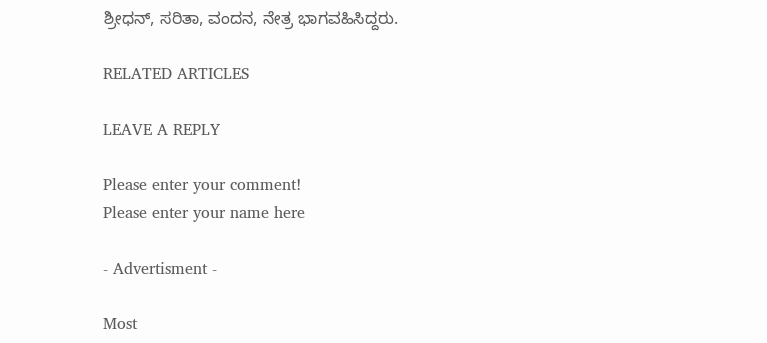ಶ್ರೀಧನ್, ಸರಿತಾ, ವಂದನ, ನೇತ್ರ ಭಾಗವಹಿಸಿದ್ದರು.

RELATED ARTICLES

LEAVE A REPLY

Please enter your comment!
Please enter your name here

- Advertisment -

Most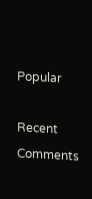Popular

Recent Comments